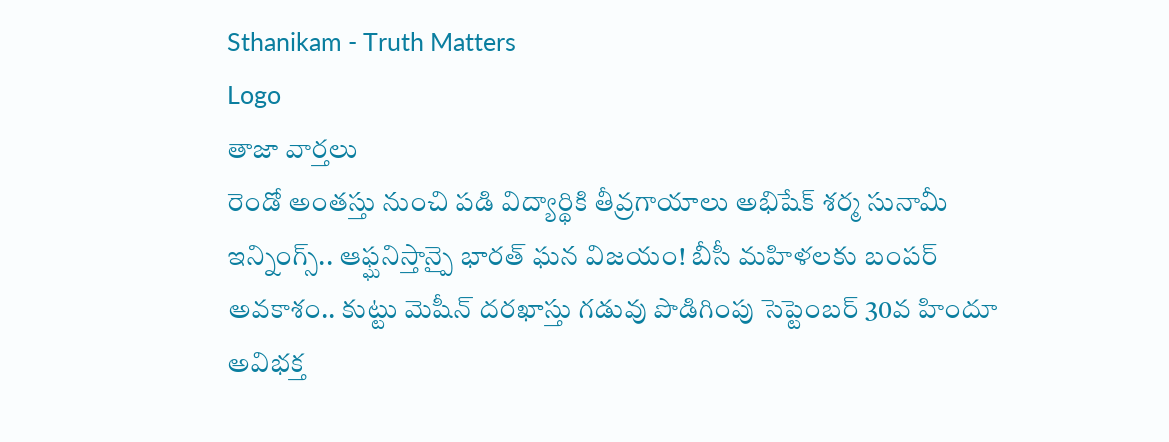Sthanikam - Truth Matters
Logo
తాజా వార్తలు
రెండో అంతస్తు నుంచి పడి విద్యార్థికి తీవ్రగాయాలు అభిషేక్ శర్మ సునామీ ఇన్నింగ్స్.. ఆఫ్ఘనిస్తాన్పై భారత్ ఘన విజయం! బీసీ మహిళలకు బంపర్ అవకాశం.. కుట్టు మెషీన్ దరఖాస్తు గడువు పొడిగింపు సెప్టెంబర్ 30వ హిందూ అవిభక్త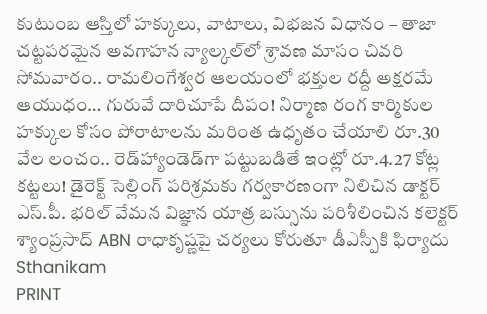కుటుంబ ఆస్తిలో హక్కులు, వాటాలు, విభజన విధానం – తాజా చట్టపరమైన అవగాహన న్యాల్కల్‌లో శ్రావణ మాసం చివరి సోమవారం.. రామలింగేశ్వర ఆలయంలో భక్తుల రద్దీ అక్షరమే ఆయుధం… గురువే దారిచూపే దీపం! నిర్మాణ రంగ కార్మికుల హక్కుల కోసం పోరాటాలను మరింత ఉధృతం చేయాలి రూ.30 వేల లంచం.. రెడ్‌హ్యాండెడ్‌గా పట్టుబడితే ఇంట్లో రూ.4.27 కోట్ల కట్టలు! డైరెక్ట్ సెల్లింగ్ పరిశ్రమకు గర్వకారణంగా నిలిచిన డాక్టర్ ఎస్.పీ. భరిల్ వేమన విజ్ఞాన యాత్ర బస్సును పరిశీలించిన కలెక్టర్ శ్యాంప్రసాద్ ABN రాధాకృష్ణపై చర్యలు కోరుతూ డీఎస్పీకి ఫిర్యాదు
Sthanikam
PRINT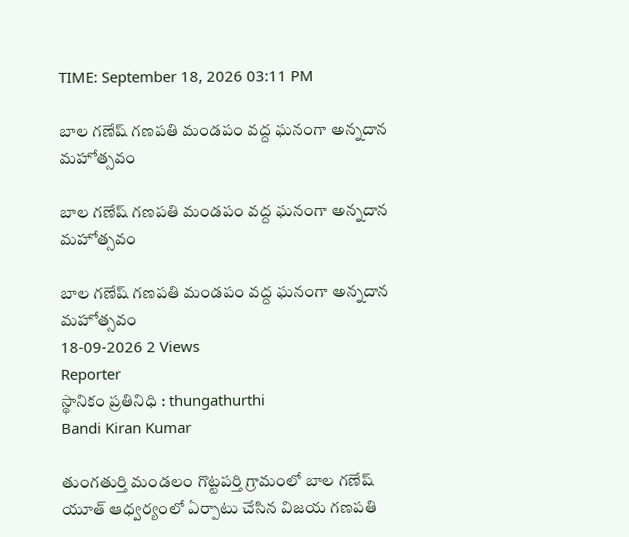TIME: September 18, 2026 03:11 PM

బాల గణేష్ గణపతి మండపం వద్ద ఘనంగా అన్నదాన మహోత్సవం

బాల గణేష్ గణపతి మండపం వద్ద ఘనంగా అన్నదాన మహోత్సవం

బాల గణేష్ గణపతి మండపం వద్ద ఘనంగా అన్నదాన మహోత్సవం
18-09-2026 2 Views
Reporter
స్థానికం ప్రతినిధి : thungathurthi
Bandi Kiran Kumar

తుంగతుర్తి మండలం గొట్టపర్తి గ్రామంలో బాల గణేష్ యూత్ ఆధ్వర్యంలో ఏర్పాటు చేసిన విజయ గణపతి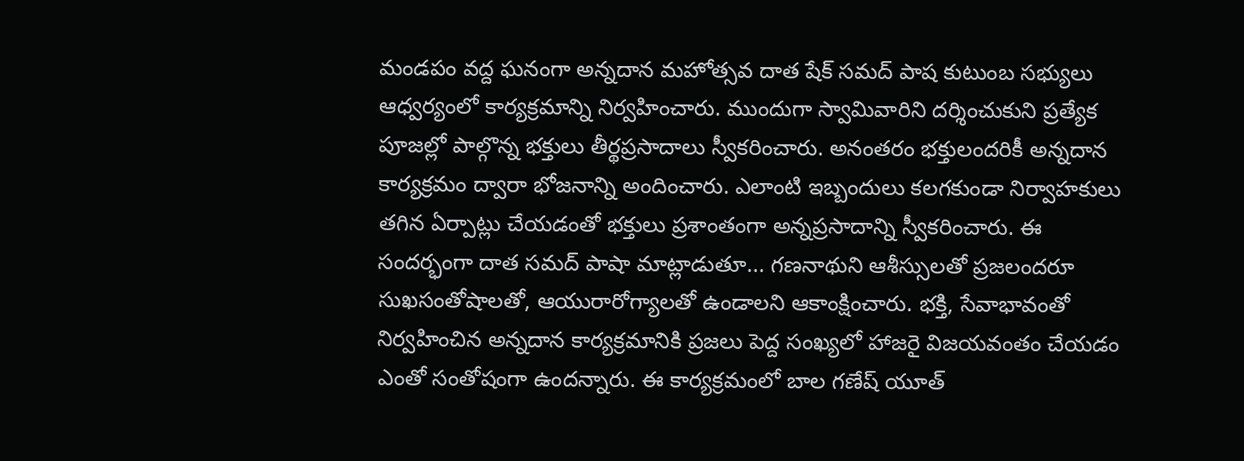మండపం వద్ద ఘనంగా అన్నదాన మహోత్సవ దాత షేక్ సమద్ పాష కుటుంబ సభ్యులు ఆధ్వర్యంలో కార్యక్రమాన్ని నిర్వహించారు. ముందుగా స్వామివారిని దర్శించుకుని ప్రత్యేక పూజల్లో పాల్గొన్న భక్తులు తీర్థప్రసాదాలు స్వీకరించారు. అనంతరం భక్తులందరికీ అన్నదాన కార్యక్రమం ద్వారా భోజనాన్ని అందించారు. ఎలాంటి ఇబ్బందులు కలగకుండా నిర్వాహకులు తగిన ఏర్పాట్లు చేయడంతో భక్తులు ప్రశాంతంగా అన్నప్రసాదాన్ని స్వీకరించారు. ఈ సందర్భంగా దాత సమద్ పాషా మాట్లాడుతూ... గణనాథుని ఆశీస్సులతో ప్రజలందరూ సుఖసంతోషాలతో, ఆయురారోగ్యాలతో ఉండాలని ఆకాంక్షించారు. భక్తి, సేవాభావంతో నిర్వహించిన అన్నదాన కార్యక్రమానికి ప్రజలు పెద్ద సంఖ్యలో హాజరై విజయవంతం చేయడం ఎంతో సంతోషంగా ఉందన్నారు. ఈ కార్యక్రమంలో బాల గణేష్ యూత్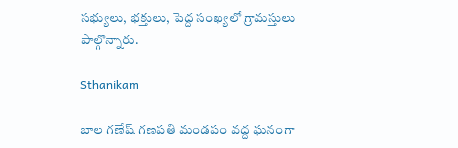సభ్యులు, భక్తులు, పెద్ద సంఖ్యలో గ్రామస్తులు పాల్గొన్నారు.

Sthanikam

బాల గణేష్ గణపతి మండపం వద్ద ఘనంగా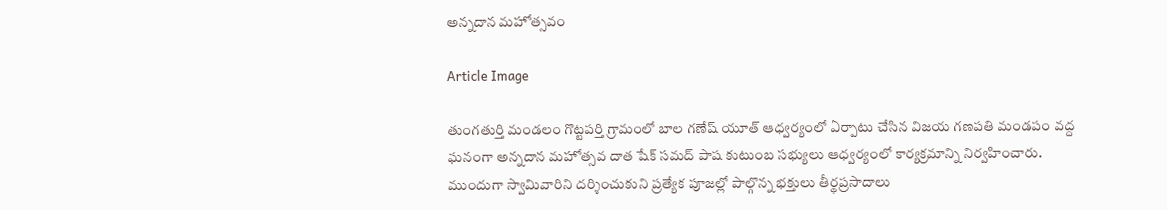అన్నదాన మహోత్సవం

Article Image

తుంగతుర్తి మండలం గొట్టపర్తి గ్రామంలో బాల గణేష్ యూత్ ఆధ్వర్యంలో ఏర్పాటు చేసిన విజయ గణపతి మండపం వద్ద ఘనంగా అన్నదాన మహోత్సవ దాత షేక్ సమద్ పాష కుటుంబ సభ్యులు ఆధ్వర్యంలో కార్యక్రమాన్ని నిర్వహించారు. ముందుగా స్వామివారిని దర్శించుకుని ప్రత్యేక పూజల్లో పాల్గొన్న భక్తులు తీర్థప్రసాదాలు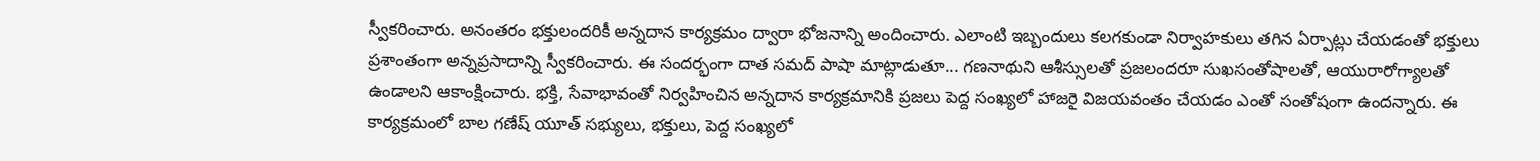స్వీకరించారు. అనంతరం భక్తులందరికీ అన్నదాన కార్యక్రమం ద్వారా భోజనాన్ని అందించారు. ఎలాంటి ఇబ్బందులు కలగకుండా నిర్వాహకులు తగిన ఏర్పాట్లు చేయడంతో భక్తులు ప్రశాంతంగా అన్నప్రసాదాన్ని స్వీకరించారు. ఈ సందర్భంగా దాత సమద్ పాషా మాట్లాడుతూ... గణనాథుని ఆశీస్సులతో ప్రజలందరూ సుఖసంతోషాలతో, ఆయురారోగ్యాలతో ఉండాలని ఆకాంక్షించారు. భక్తి, సేవాభావంతో నిర్వహించిన అన్నదాన కార్యక్రమానికి ప్రజలు పెద్ద సంఖ్యలో హాజరై విజయవంతం చేయడం ఎంతో సంతోషంగా ఉందన్నారు. ఈ కార్యక్రమంలో బాల గణేష్ యూత్ సభ్యులు, భక్తులు, పెద్ద సంఖ్యలో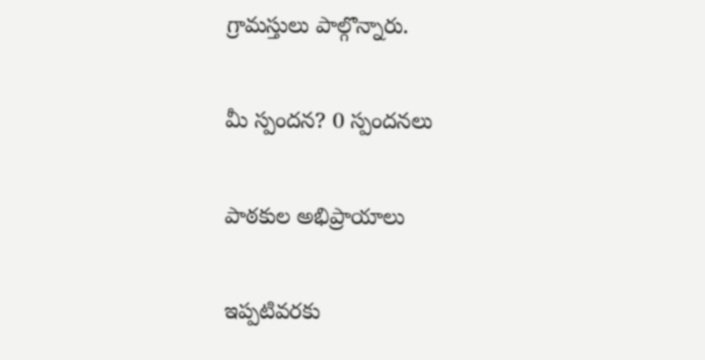గ్రామస్తులు పాల్గొన్నారు.

మీ స్పందన? 0 స్పందనలు

పాఠకుల అభిప్రాయాలు

ఇప్పటివరకు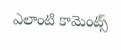ఎలాంటి కామెంట్స్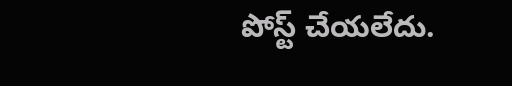పోస్ట్ చేయలేదు.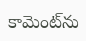కామెంట్‌ను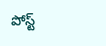పోస్ట్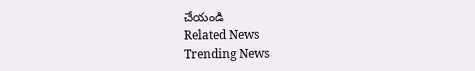చేయండి
Related News
Trending News